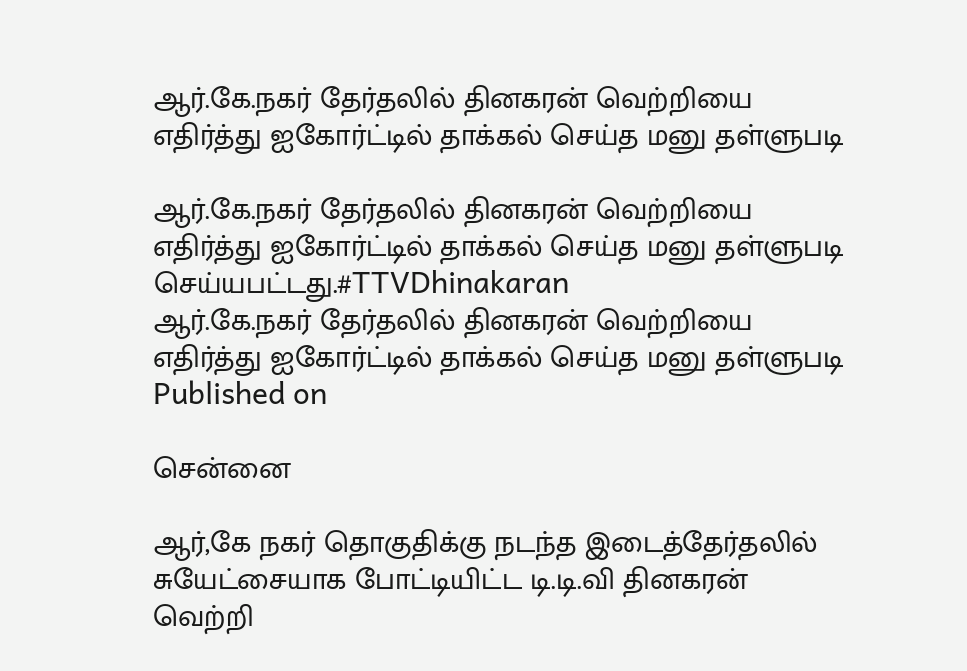ஆர்.கே.நகர் தேர்தலில் தினகரன் வெற்றியை எதிர்த்து ஐகோர்ட்டில் தாக்கல் செய்த மனு தள்ளுபடி

ஆர்.கே.நகர் தேர்தலில் தினகரன் வெற்றியை எதிர்த்து ஐகோர்ட்டில் தாக்கல் செய்த மனு தள்ளுபடி செய்யபட்டது.#TTVDhinakaran
ஆர்.கே.நகர் தேர்தலில் தினகரன் வெற்றியை எதிர்த்து ஐகோர்ட்டில் தாக்கல் செய்த மனு தள்ளுபடி
Published on

சென்னை

ஆர்,கே நகர் தொகுதிக்கு நடந்த இடைத்தேர்தலில் சுயேட்சையாக போட்டியிட்ட டி.டி.வி தினகரன் வெற்றி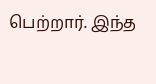பெற்றார். இந்த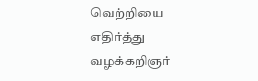வெற்றியை எதிர்த்து வழக்கறிஞர்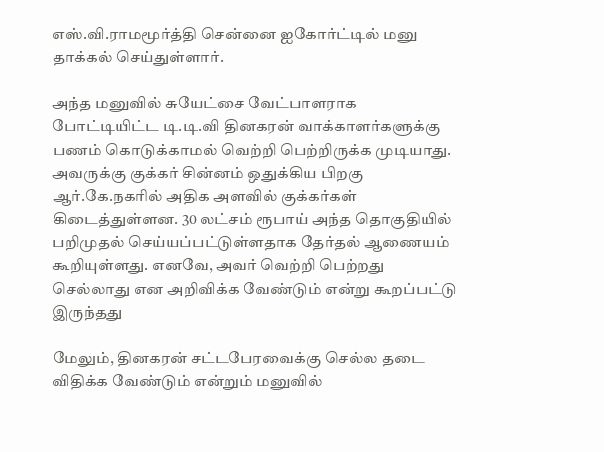எஸ்.வி.ராமமூர்த்தி சென்னை ஐகோர்ட்டில் மனு தாக்கல் செய்துள்ளார்.

அந்த மனுவில் சுயேட்சை வேட்பாளராக போட்டியிட்ட டி.டி.வி தினகரன் வாக்காளர்களுக்கு பணம் கொடுக்காமல் வெற்றி பெற்றிருக்க முடியாது. அவருக்கு குக்கர் சின்னம் ஒதுக்கிய பிறகு ஆர்.கே.நகரில் அதிக அளவில் குக்கர்கள் கிடைத்துள்ளன. 30 லட்சம் ரூபாய் அந்த தொகுதியில் பறிமுதல் செய்யப்பட்டுள்ளதாக தேர்தல் ஆணையம் கூறியுள்ளது. எனவே, அவர் வெற்றி பெற்றது செல்லாது என அறிவிக்க வேண்டும் என்று கூறப்பட்டு இருந்தது

மேலும், தினகரன் சட்டபேரவைக்கு செல்ல தடை விதிக்க வேண்டும் என்றும் மனுவில்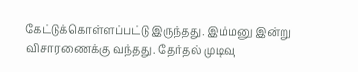கேட்டுக்கொள்ளப்பட்டு இருந்தது. இம்மனு இன்று விசாரணைக்கு வந்தது. தேர்தல் முடிவு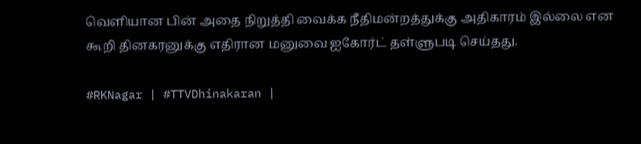வெளியான பின் அதை நிறுத்தி வைக்க நீதிமன்றத்துக்கு அதிகாரம் இல்லை என கூறி தினகரனுக்கு எதிரான மனுவை ஐகோர்ட் தள்ளுபடி செய்தது.

#RKNagar | #TTVDhinakaran |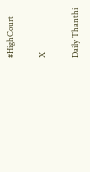#HighCourt

X

Daily Thanthi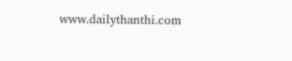www.dailythanthi.com